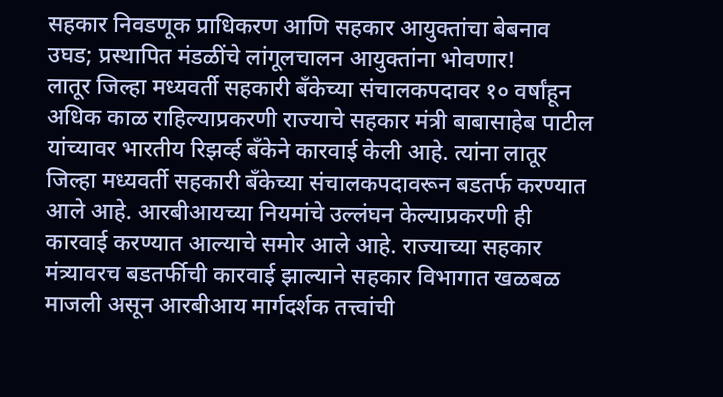सहकार निवडणूक प्राधिकरण आणि सहकार आयुक्तांचा बेबनाव उघड; प्रस्थापित मंडळींचे लांगूलचालन आयुक्तांना भोवणार!
लातूर जिल्हा मध्यवर्ती सहकारी बँकेच्या संचालकपदावर १० वर्षांहून अधिक काळ राहिल्याप्रकरणी राज्याचे सहकार मंत्री बाबासाहेब पाटील यांच्यावर भारतीय रिझर्व्ह बँकेने कारवाई केली आहे. त्यांना लातूर जिल्हा मध्यवर्ती सहकारी बँकेच्या संचालकपदावरून बडतर्फ करण्यात आले आहे. आरबीआयच्या नियमांचे उल्लंघन केल्याप्रकरणी ही कारवाई करण्यात आल्याचे समोर आले आहे. राज्याच्या सहकार मंत्र्यावरच बडतर्फीची कारवाई झाल्याने सहकार विभागात खळबळ माजली असून आरबीआय मार्गदर्शक तत्त्वांची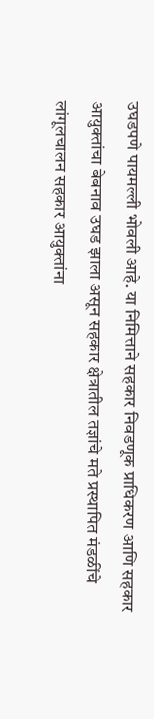उघडपणे पायमल्ली भोवली आहे. या निमित्ताने सहकार निवडणूक प्राधिकरण आणि सहकार आयुक्तांचा बेबनाव उघड झाला असून सहकार क्षेत्रातील तज्ञांचे मते प्रस्थापित मंडळींचे लांगूलचालन सहकार आयुक्तांना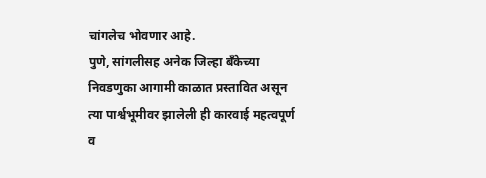चांगलेच भोवणार आहे.
पुणे, सांगलीसह अनेक जिल्हा बँकेच्या निवडणुका आगामी काळात प्रस्तावित असून त्या पार्श्वभूमीवर झालेली ही कारवाई महत्वपूर्ण व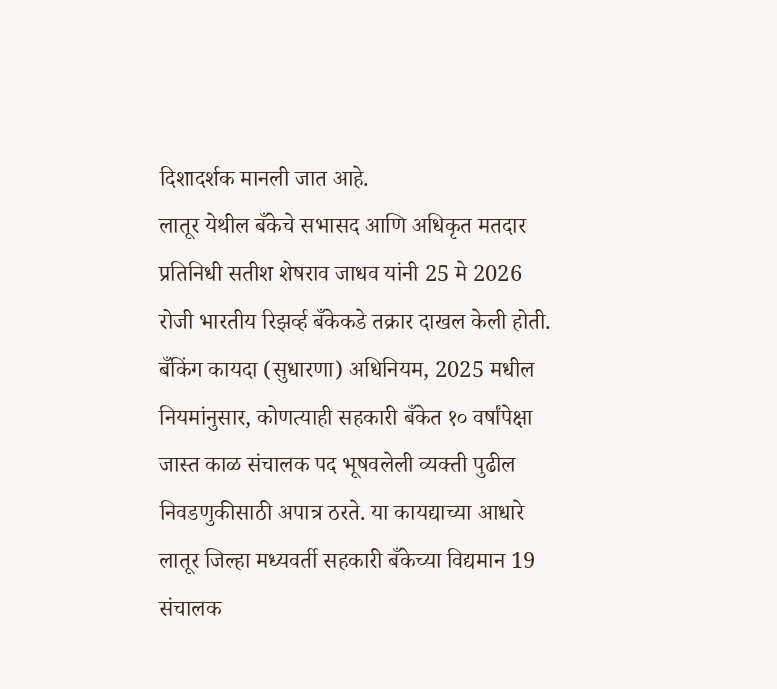दिशादर्शक मानली जात आहे.
लातूर येथील बँकेचे सभासद आणि अधिकृत मतदार प्रतिनिधी सतीश शेषराव जाधव यांनी 25 मे 2026 रोजी भारतीय रिझर्व्ह बँकेकडे तक्रार दाखल केली होती. बँकिंग कायदा (सुधारणा) अधिनियम, 2025 मधील नियमांनुसार, कोणत्याही सहकारी बँकेत १० वर्षांपेक्षा जास्त काळ संचालक पद भूषवलेली व्यक्ती पुढील निवडणुकीसाठी अपात्र ठरते. या कायद्याच्या आधारे लातूर जिल्हा मध्यवर्ती सहकारी बँकेच्या विद्यमान 19 संचालक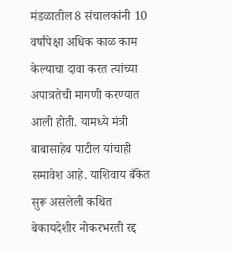मंडळातील 8 संचालकांनी 10 वर्षांपेक्षा अधिक काळ काम केल्याचा दावा करत त्यांच्या अपात्रतेची मागणी करण्यात आली होती. यामध्ये मंत्री बाबासाहेब पाटील यांचाही समावेश आहे. याशिवाय बँकेत सुरू असलेली कथित बेकायदेशीर नोकरभरती रद्द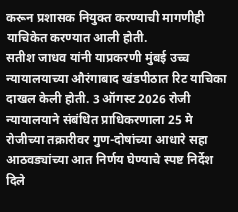करून प्रशासक नियुक्त करण्याची मागणीही याचिकेत करण्यात आली होती.
सतीश जाधव यांनी याप्रकरणी मुंबई उच्च न्यायालयाच्या औरंगाबाद खंडपीठात रिट याचिका दाखल केली होती. 3 ऑगस्ट 2026 रोजी न्यायालयाने संबंधित प्राधिकरणाला 25 मे रोजीच्या तक्रारीवर गुण-दोषांच्या आधारे सहा आठवड्यांच्या आत निर्णय घेण्याचे स्पष्ट निर्देश दिले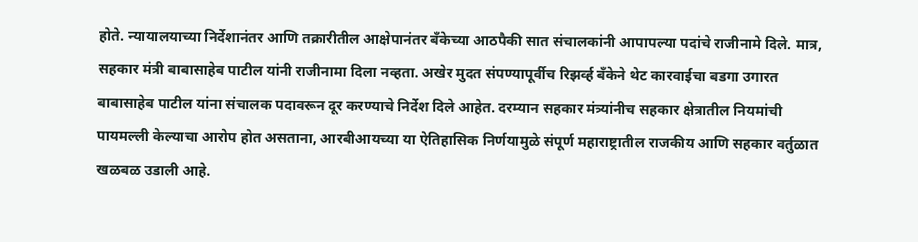होते. न्यायालयाच्या निर्देशानंतर आणि तक्रारीतील आक्षेपानंतर बँकेच्या आठपैकी सात संचालकांनी आपापल्या पदांचे राजीनामे दिले. मात्र, सहकार मंत्री बाबासाहेब पाटील यांनी राजीनामा दिला नव्हता. अखेर मुदत संपण्यापूर्वीच रिझर्व्ह बँकेने थेट कारवाईचा बडगा उगारत बाबासाहेब पाटील यांना संचालक पदावरून दूर करण्याचे निर्देश दिले आहेत. दरम्यान सहकार मंत्र्यांनीच सहकार क्षेत्रातील नियमांची पायमल्ली केल्याचा आरोप होत असताना, आरबीआयच्या या ऐतिहासिक निर्णयामुळे संपूर्ण महाराष्ट्रातील राजकीय आणि सहकार वर्तुळात खळबळ उडाली आहे.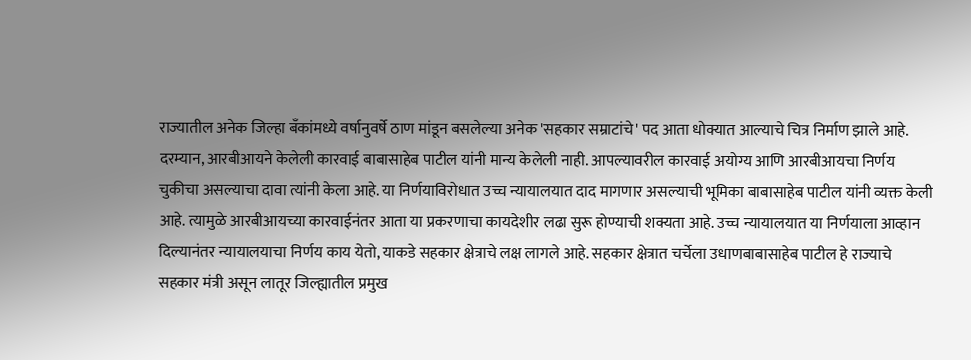राज्यातील अनेक जिल्हा बँकांमध्ये वर्षानुवर्षे ठाण मांडून बसलेल्या अनेक 'सहकार सम्राटांचे' पद आता धोक्यात आल्याचे चित्र निर्माण झाले आहे.
दरम्यान, आरबीआयने केलेली कारवाई बाबासाहेब पाटील यांनी मान्य केलेली नाही. आपल्यावरील कारवाई अयोग्य आणि आरबीआयचा निर्णय चुकीचा असल्याचा दावा त्यांनी केला आहे. या निर्णयाविरोधात उच्च न्यायालयात दाद मागणार असल्याची भूमिका बाबासाहेब पाटील यांनी व्यक्त केली आहे. त्यामुळे आरबीआयच्या कारवाईनंतर आता या प्रकरणाचा कायदेशीर लढा सुरू होण्याची शक्यता आहे. उच्च न्यायालयात या निर्णयाला आव्हान दिल्यानंतर न्यायालयाचा निर्णय काय येतो, याकडे सहकार क्षेत्राचे लक्ष लागले आहे. सहकार क्षेत्रात चर्चेला उधाणबाबासाहेब पाटील हे राज्याचे सहकार मंत्री असून लातूर जिल्ह्यातील प्रमुख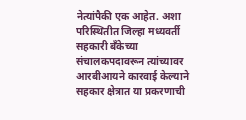नेत्यांपैकी एक आहेत. अशा परिस्थितीत जिल्हा मध्यवर्ती सहकारी बँकेच्या संचालकपदावरून त्यांच्यावर आरबीआयने कारवाई केल्याने सहकार क्षेत्रात या प्रकरणाची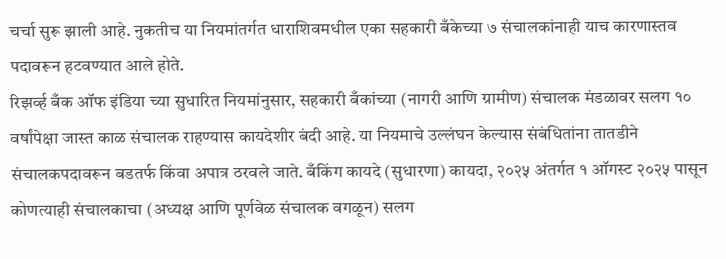चर्चा सुरू झाली आहे. नुकतीच या नियमांतर्गत धाराशिवमधील एका सहकारी बँकेच्या ७ संचालकांनाही याच कारणास्तव पदावरून हटवण्यात आले होते.
रिझर्व्ह बँक ऑफ इंडिया च्या सुधारित नियमांनुसार, सहकारी बँकांच्या (नागरी आणि ग्रामीण) संचालक मंडळावर सलग १० वर्षांपेक्षा जास्त काळ संचालक राहण्यास कायदेशीर बंदी आहे. या नियमाचे उल्लंघन केल्यास संबंधितांना तातडीने संचालकपदावरून बडतर्फ किंवा अपात्र ठरवले जाते. बँकिंग कायदे (सुधारणा) कायदा, २०२५ अंतर्गत १ ऑगस्ट २०२५ पासून कोणत्याही संचालकाचा (अध्यक्ष आणि पूर्णवेळ संचालक वगळून) सलग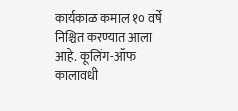कार्यकाळ कमाल १० वर्षे निश्चित करण्यात आला आहे. कूलिंग-ऑफ कालावधी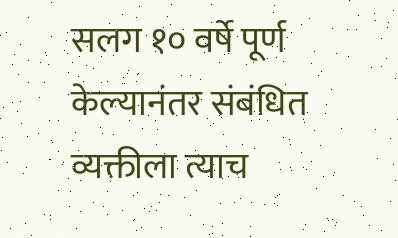सलग १० वर्षे पूर्ण केल्यानंतर संबंधित व्यक्तीला त्याच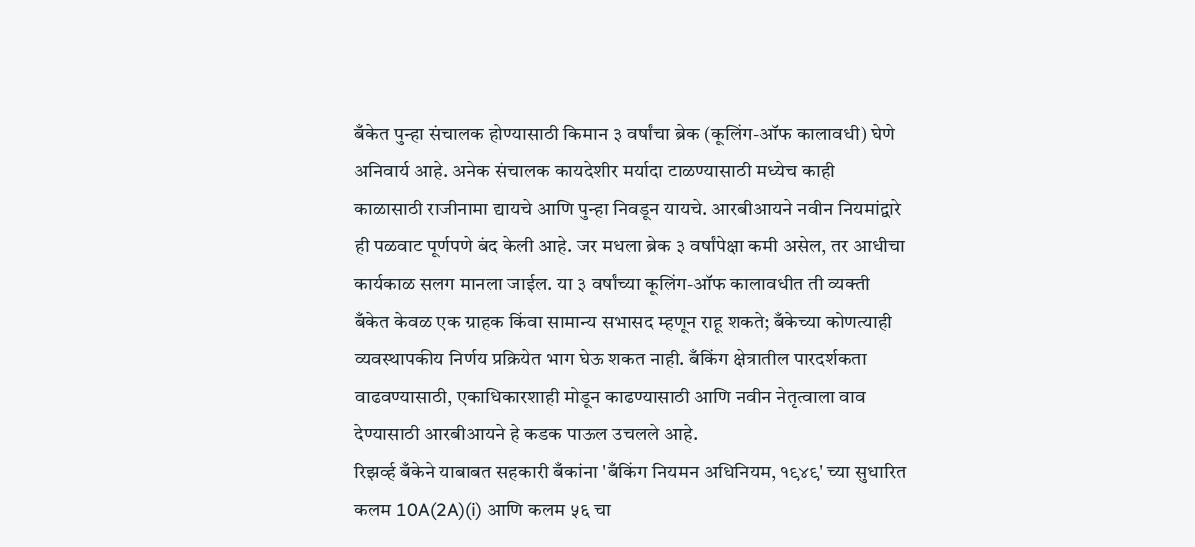बँकेत पुन्हा संचालक होण्यासाठी किमान ३ वर्षांचा ब्रेक (कूलिंग-ऑफ कालावधी) घेणे अनिवार्य आहे. अनेक संचालक कायदेशीर मर्यादा टाळण्यासाठी मध्येच काही काळासाठी राजीनामा द्यायचे आणि पुन्हा निवडून यायचे. आरबीआयने नवीन नियमांद्वारे ही पळवाट पूर्णपणे बंद केली आहे. जर मधला ब्रेक ३ वर्षांपेक्षा कमी असेल, तर आधीचा कार्यकाळ सलग मानला जाईल. या ३ वर्षांच्या कूलिंग-ऑफ कालावधीत ती व्यक्ती बँकेत केवळ एक ग्राहक किंवा सामान्य सभासद म्हणून राहू शकते; बँकेच्या कोणत्याही व्यवस्थापकीय निर्णय प्रक्रियेत भाग घेऊ शकत नाही. बँकिंग क्षेत्रातील पारदर्शकता वाढवण्यासाठी, एकाधिकारशाही मोडून काढण्यासाठी आणि नवीन नेतृत्वाला वाव देण्यासाठी आरबीआयने हे कडक पाऊल उचलले आहे.
रिझर्व्ह बँकेने याबाबत सहकारी बँकांना 'बँकिंग नियमन अधिनियम, १९४९' च्या सुधारित कलम 10A(2A)(i) आणि कलम ५६ चा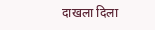दाखला दिला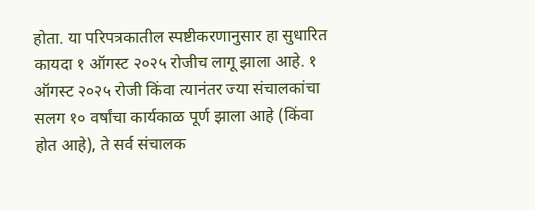होता. या परिपत्रकातील स्पष्टीकरणानुसार हा सुधारित कायदा १ ऑगस्ट २०२५ रोजीच लागू झाला आहे. १ ऑगस्ट २०२५ रोजी किंवा त्यानंतर ज्या संचालकांचा सलग १० वर्षांचा कार्यकाळ पूर्ण झाला आहे (किंवा होत आहे), ते सर्व संचालक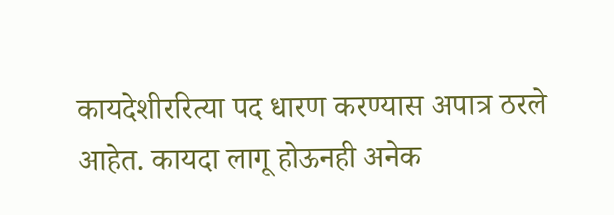कायदेशीररित्या पद धारण करण्यास अपात्र ठरले आहेत. कायदा लागू होऊनही अनेक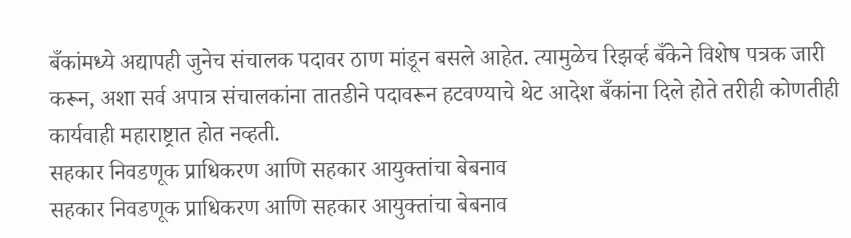बँकांमध्ये अद्यापही जुनेच संचालक पदावर ठाण मांडून बसले आहेत. त्यामुळेच रिझर्व्ह बँकेने विशेष पत्रक जारी करून, अशा सर्व अपात्र संचालकांना तातडीने पदावरून हटवण्याचे थेट आदेश बँकांना दिले होते तरीही कोणतीही कार्यवाही महाराष्ट्रात होत नव्हती.
सहकार निवडणूक प्राधिकरण आणि सहकार आयुक्तांचा बेबनाव
सहकार निवडणूक प्राधिकरण आणि सहकार आयुक्तांचा बेबनाव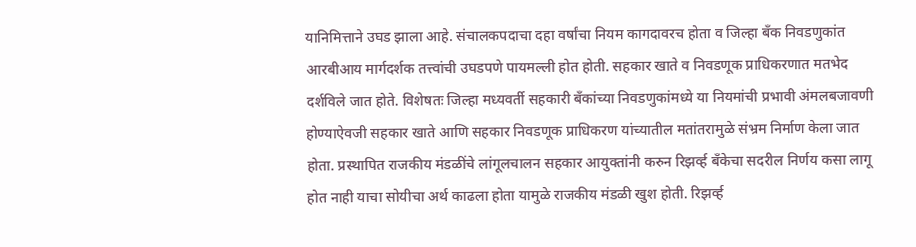यानिमित्ताने उघड झाला आहे. संचालकपदाचा दहा वर्षांचा नियम कागदावरच होता व जिल्हा बँक निवडणुकांत आरबीआय मार्गदर्शक तत्त्वांची उघडपणे पायमल्ली होत होती. सहकार खाते व निवडणूक प्राधिकरणात मतभेद दर्शविले जात होते. विशेषतः जिल्हा मध्यवर्ती सहकारी बँकांच्या निवडणुकांमध्ये या नियमांची प्रभावी अंमलबजावणी होण्याऐवजी सहकार खाते आणि सहकार निवडणूक प्राधिकरण यांच्यातील मतांतरामुळे संभ्रम निर्माण केला जात होता. प्रस्थापित राजकीय मंडळींचे लांगूलचालन सहकार आयुक्तांनी करुन रिझर्व्ह बँकेचा सदरील निर्णय कसा लागू होत नाही याचा सोयीचा अर्थ काढला होता यामुळे राजकीय मंडळी खुश होती. रिझर्व्ह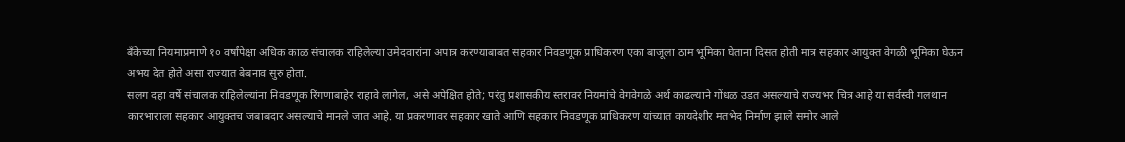बँकेच्या नियमाप्रमाणे १० वर्षांपेक्षा अधिक काळ संचालक राहिलेल्या उमेदवारांना अपात्र करण्याबाबत सहकार निवडणूक प्राधिकरण एका बाजूला ठाम भूमिका घेताना दिसत होती मात्र सहकार आयुक्त वेगळी भूमिका घेऊन अभय देत होते असा राज्यात बेबनाव सुरु होता.
सलग दहा वर्षे संचालक राहिलेल्यांना निवडणूक रिंगणाबाहेर राहावे लागेल, असे अपेक्षित होते; परंतु प्रशासकीय स्तरावर नियमांचे वेगवेगळे अर्थ काढल्याने गोंधळ उडत असल्याचे राज्यभर चित्र आहे या सर्वस्वी गलथान कारभाराला सहकार आयुक्तच जबाबदार असल्याचे मानले जात आहे. या प्रकरणावर सहकार खाते आणि सहकार निवडणूक प्राधिकरण यांच्यात कायदेशीर मतभेद निर्माण झाले समोर आले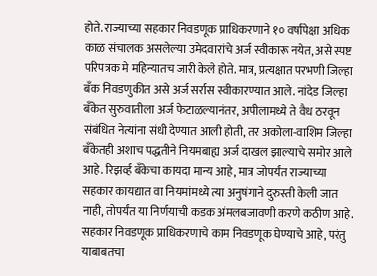होते. राज्याच्या सहकार निवडणूक प्राधिकरणाने १० वर्षांपेक्षा अधिक काळ संचालक असलेल्या उमेदवारांचे अर्ज स्वीकारू नयेत, असे स्पष्ट परिपत्रक मे महिन्यातच जारी केले होते. मात्र, प्रत्यक्षात परभणी जिल्हा बँक निवडणुकीत असे अर्ज सर्रास स्वीकारण्यात आले. नांदेड जिल्हा बँकेत सुरुवातीला अर्ज फेटाळल्यानंतर, अपीलामध्ये ते वैध ठरवून संबंधित नेत्यांना संधी देण्यात आली होती, तर अकोला-वाशिम जिल्हा बँकेतही अशाच पद्धतीने नियमबाह्य अर्ज दाखल झाल्याचे समोर आले आहे. रिझर्व्ह बँकेचा कायदा मान्य आहे, मात्र जोपर्यंत राज्याच्या सहकार कायद्यात वा नियमांमध्ये त्या अनुषंगाने दुरुस्ती केली जात नाही, तोपर्यंत या निर्णयाची कडक अंमलबजावणी करणे कठीण आहे. सहकार निवडणूक प्राधिकरणाचे काम निवडणूक घेण्याचे आहे, परंतु याबाबतचा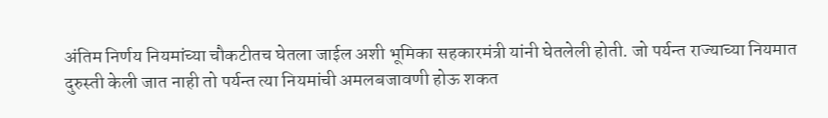अंतिम निर्णय नियमांच्या चौकटीतच घेतला जाईल अशी भूमिका सहकारमंत्री यांनी घेतलेली होती. जो पर्यन्त राज्याच्या नियमात दुरुस्ती केली जात नाही तो पर्यन्त त्या नियमांची अमलबजावणी होऊ शकत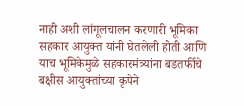नाही अशी लांगूलचालन करणारी भूमिका सहकार आयुक्त यांनी घेतलेली होती आणि याच भूमिकेमुळे सहकारमंत्र्यांना बडतर्फीचे बक्षीस आयुक्तांच्या कृपेने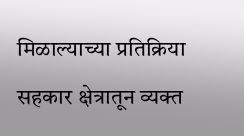मिळाल्याच्या प्रतिक्रिया सहकार क्षेत्रातून व्यक्त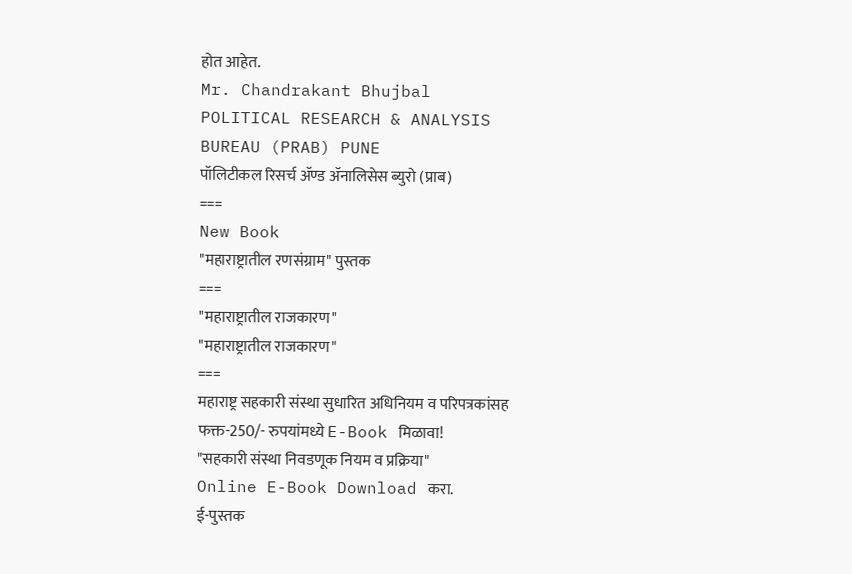होत आहेत.
Mr. Chandrakant Bhujbal
POLITICAL RESEARCH & ANALYSIS BUREAU (PRAB) PUNE
पॉलिटीकल रिसर्च ॲण्ड ॲनालिसेस ब्युरो (प्राब)
===
New Book
"महाराष्ट्रातील रणसंग्राम" पुस्तक
===
"महाराष्ट्रातील राजकारण"
"महाराष्ट्रातील राजकारण"
===
महाराष्ट्र सहकारी संस्था सुधारित अधिनियम व परिपत्रकांसह
फक्त-250/- रुपयांमध्ये E-Book मिळावा!
"सहकारी संस्था निवडणूक नियम व प्रक्रिया"
Online E-Book Download करा.
ई-पुस्तक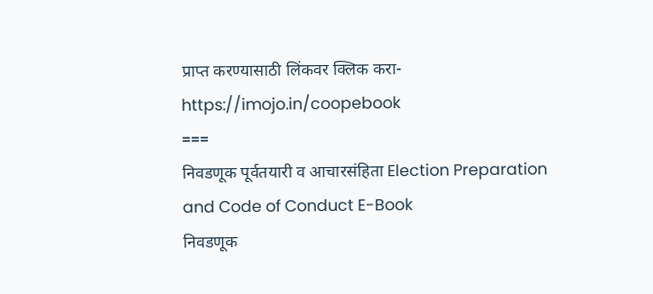प्राप्त करण्यासाठी लिंकवर क्लिक करा-
https://imojo.in/coopebook
===
निवडणूक पूर्वतयारी व आचारसंहिता Election Preparation and Code of Conduct E-Book
निवडणूक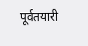पूर्वतयारी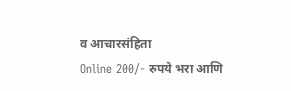व आचारसंहिता
Online 200/- रुपये भरा आणि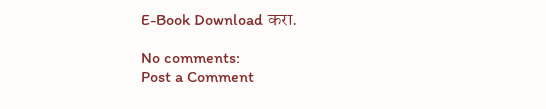E-Book Download करा.

No comments:
Post a Comment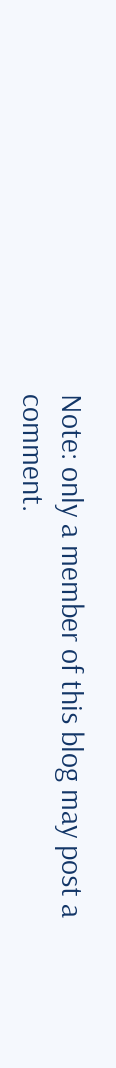Note: only a member of this blog may post a comment.